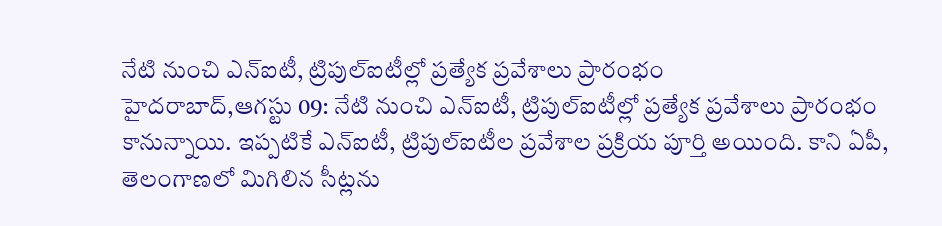నేటి నుంచి ఎన్ఐటీ, ట్రిపుల్ఐటీల్లో ప్రత్యేక ప్రవేశాలు ప్రారంభం
హైదరాబాద్,ఆగస్టు 09: నేటి నుంచి ఎన్ఐటీ, ట్రిపుల్ఐటీల్లో ప్రత్యేక ప్రవేశాలు ప్రారంభం కానున్నాయి. ఇప్పటికే ఎన్ఐటీ, ట్రిపుల్ఐటీల ప్రవేశాల ప్రక్రియ పూర్తి అయింది. కాని ఏపీ, తెలంగాణలో మిగిలిన సీట్లను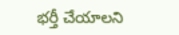భర్తీ చేయాలని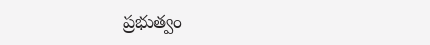ప్రభుత్వం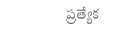ప్రత్యేక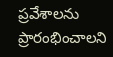ప్రవేశాలను ప్రారంభించాలని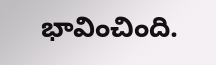భావించింది.